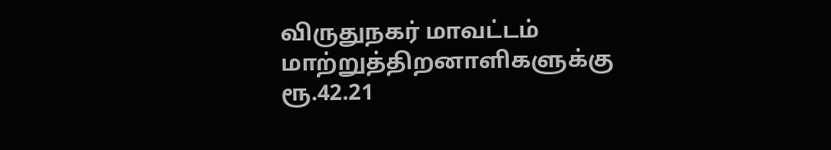விருதுநகர் மாவட்டம் மாற்றுத்திறனாளிகளுக்கு ரூ.42.21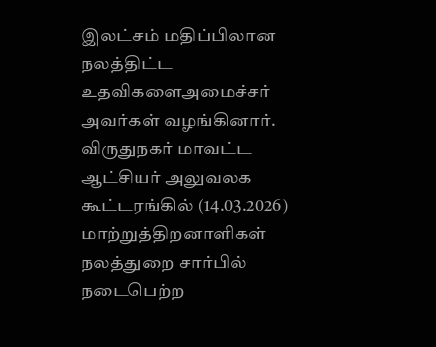இலட்சம் மதிப்பிலான நலத்திட்ட உதவிகளைஅமைச்சர் அவர்கள் வழங்கினார்.
விருதுநகர் மாவட்ட ஆட்சியர் அலுவலக கூட்டரங்கில் (14.03.2026) மாற்றுத்திறனாளிகள் நலத்துறை சார்பில் நடைபெற்ற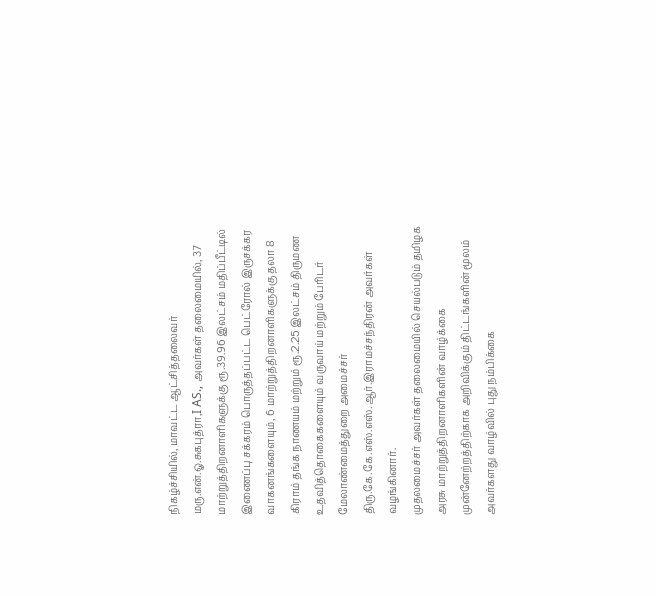நிகழ்ச்சியில், மாவட்ட ஆட்சித்தலைவர் மரு.என்.ஓ.சுகபுத்ரா,I AS., அவர்கள் தலைமையில், 37 மாற்றுத்திறனாளிகளுக்கு ரூ.39.96 இலட்சம் மதிப்பீட்டில் இணைப்பு சக்கரம் பொருத்தப்பட்ட பெட்ரோல் இருசக்கர வாகனங்களையும், 6 மாற்றுத்திறனாளிகளுக்கு தலா 8 கிராம் தங்க நாணயம் மற்றும் ரூ.2.25 இலட்சம் திருமண உதவித்தொகைகளையும் வருவாய் மற்றும் பேரிடர் மேலாண்மைத்துறை அமைச்சர் திரு.கே.கே.எஸ்.எஸ்.ஆர்.இராமச்சந்திரன் அவர்கள் வழங்கினார்.
முதலமைச்சர் அவர்கள் தலைமையில் செயல்படும் தமிழக அரசு மாற்றுத்திறனாளிகளின் வாழ்க்கை முன்னேற்றத்திற்காக அறிவிக்கும் திட்டங்களின் மூலம் அவர்களது வாழ்வில் புது நம்பிக்கை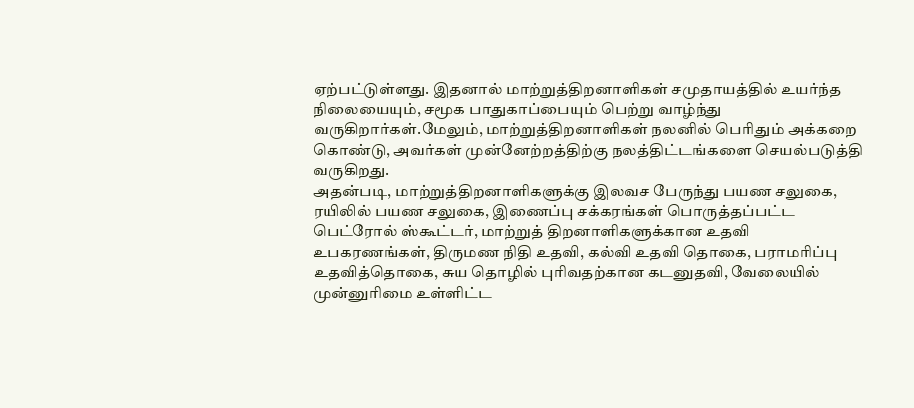ஏற்பட்டுள்ளது. இதனால் மாற்றுத்திறனாளிகள் சமுதாயத்தில் உயர்ந்த நிலையையும், சமூக பாதுகாப்பையும் பெற்று வாழ்ந்து வருகிறார்கள்.மேலும், மாற்றுத்திறனாளிகள் நலனில் பெரிதும் அக்கறை கொண்டு, அவர்கள் முன்னேற்றத்திற்கு நலத்திட்டங்களை செயல்படுத்தி வருகிறது.
அதன்படி, மாற்றுத்திறனாளிகளுக்கு இலவச பேருந்து பயண சலுகை, ரயிலில் பயண சலுகை, இணைப்பு சக்கரங்கள் பொருத்தப்பட்ட பெட்ரோல் ஸ்கூட்டர், மாற்றுத் திறனாளிகளுக்கான உதவி உபகரணங்கள், திருமண நிதி உதவி, கல்வி உதவி தொகை, பராமரிப்பு உதவித்தொகை, சுய தொழில் புரிவதற்கான கடனுதவி, வேலையில் முன்னுரிமை உள்ளிட்ட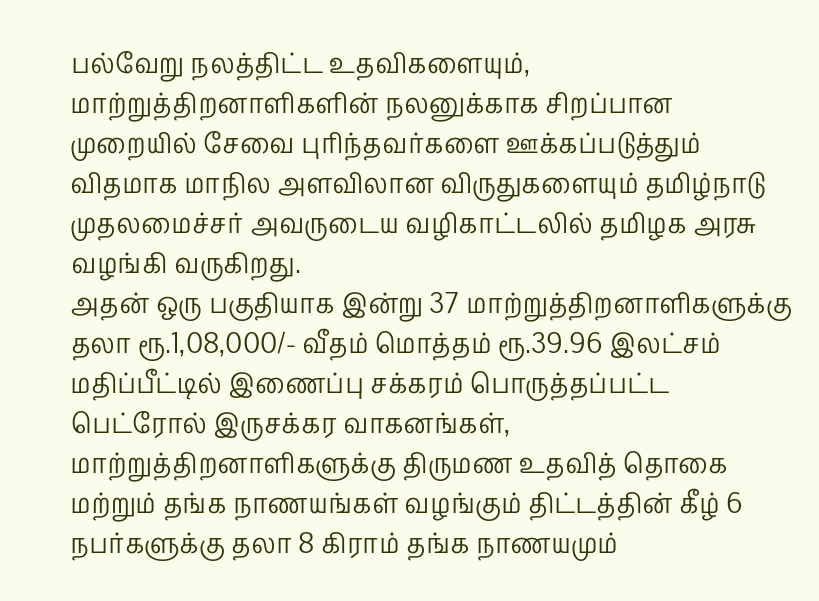பல்வேறு நலத்திட்ட உதவிகளையும், மாற்றுத்திறனாளிகளின் நலனுக்காக சிறப்பான முறையில் சேவை புரிந்தவர்களை ஊக்கப்படுத்தும் விதமாக மாநில அளவிலான விருதுகளையும் தமிழ்நாடு முதலமைச்சர் அவருடைய வழிகாட்டலில் தமிழக அரசு வழங்கி வருகிறது.
அதன் ஒரு பகுதியாக இன்று 37 மாற்றுத்திறனாளிகளுக்கு தலா ரூ.1,08,000/- வீதம் மொத்தம் ரூ.39.96 இலட்சம் மதிப்பீட்டில் இணைப்பு சக்கரம் பொருத்தப்பட்ட பெட்ரோல் இருசக்கர வாகனங்கள், மாற்றுத்திறனாளிகளுக்கு திருமண உதவித் தொகை மற்றும் தங்க நாணயங்கள் வழங்கும் திட்டத்தின் கீழ் 6 நபர்களுக்கு தலா 8 கிராம் தங்க நாணயமும்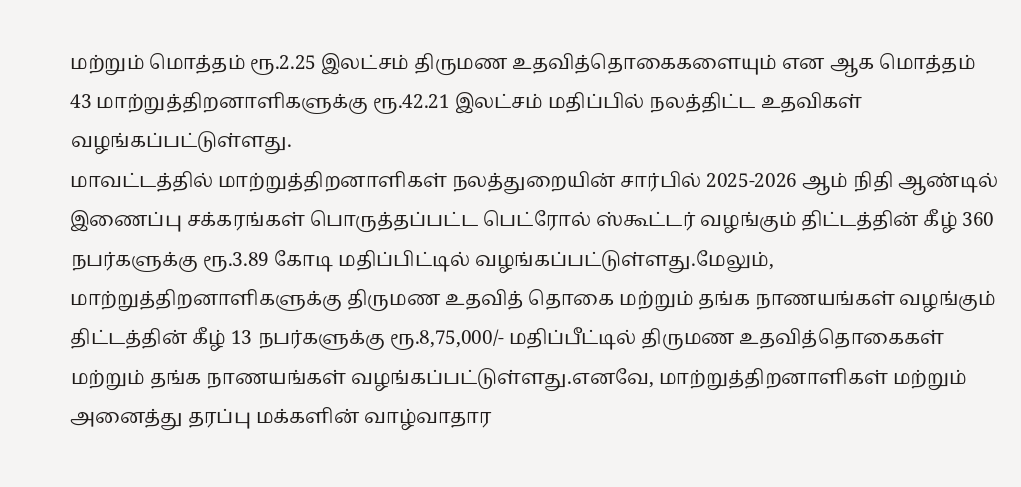மற்றும் மொத்தம் ரூ.2.25 இலட்சம் திருமண உதவித்தொகைகளையும் என ஆக மொத்தம் 43 மாற்றுத்திறனாளிகளுக்கு ரூ.42.21 இலட்சம் மதிப்பில் நலத்திட்ட உதவிகள் வழங்கப்பட்டுள்ளது.
மாவட்டத்தில் மாற்றுத்திறனாளிகள் நலத்துறையின் சார்பில் 2025-2026 ஆம் நிதி ஆண்டில் இணைப்பு சக்கரங்கள் பொருத்தப்பட்ட பெட்ரோல் ஸ்கூட்டர் வழங்கும் திட்டத்தின் கீழ் 360 நபர்களுக்கு ரூ.3.89 கோடி மதிப்பிட்டில் வழங்கப்பட்டுள்ளது.மேலும், மாற்றுத்திறனாளிகளுக்கு திருமண உதவித் தொகை மற்றும் தங்க நாணயங்கள் வழங்கும் திட்டத்தின் கீழ் 13 நபர்களுக்கு ரூ.8,75,000/- மதிப்பீட்டில் திருமண உதவித்தொகைகள் மற்றும் தங்க நாணயங்கள் வழங்கப்பட்டுள்ளது.எனவே, மாற்றுத்திறனாளிகள் மற்றும் அனைத்து தரப்பு மக்களின் வாழ்வாதார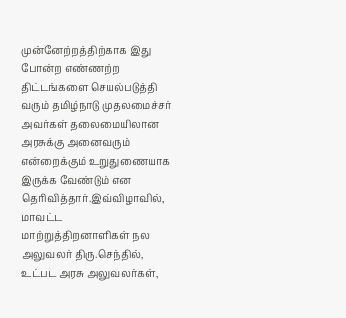முன்னேற்றத்திற்காக இது போன்ற எண்ணற்ற திட்டங்களை செயல்படுத்தி வரும் தமிழ்நாடு முதலமைச்சர் அவர்கள் தலைமையிலான அரசுக்கு அனைவரும் என்றைக்கும் உறுதுணையாக இருக்க வேண்டும் என தெரிவித்தார்.இவ்விழாவில், மாவட்ட மாற்றுத்திறனாளிகள் நல அலுவலர் திரு.செந்தில், உட்பட அரசு அலுவலர்கள்,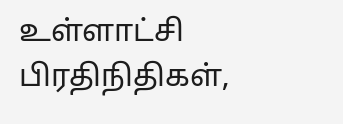உள்ளாட்சி பிரதிநிதிகள்,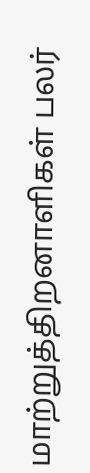மாற்றுத்திறனாளிகள் பலர்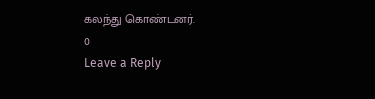கலந்து கொண்டனர்.
0
Leave a Reply